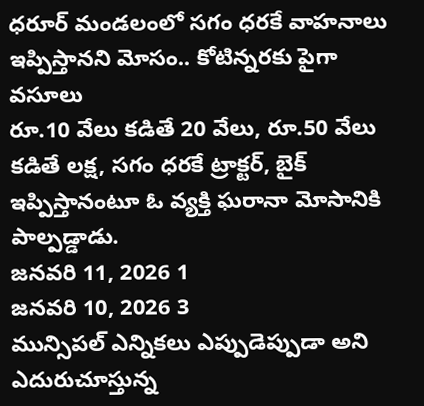ధరూర్ మండలంలో సగం ధరకే వాహనాలు ఇప్పిస్తానని మోసం.. కోటిన్నరకు పైగా వసూలు
రూ.10 వేలు కడితే 20 వేలు, రూ.50 వేలు కడితే లక్ష, సగం ధరకే ట్రాక్టర్, బైక్ ఇప్పిస్తానంటూ ఓ వ్యక్తి ఘరానా మోసానికి పాల్పడ్డాడు.
జనవరి 11, 2026 1
జనవరి 10, 2026 3
మున్సిపల్ ఎన్నికలు ఎప్పుడెప్పుడా అని ఎదురుచూస్తున్న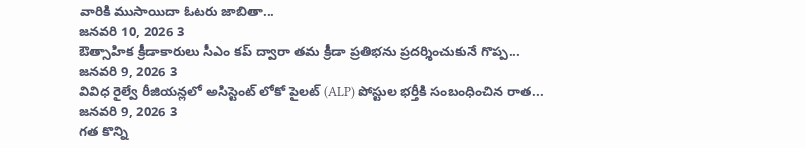వారికి ముసాయిదా ఓటరు జాబితా...
జనవరి 10, 2026 3
ఔత్సాహిక క్రీడాకారులు సీఎం కప్ ద్వారా తమ క్రీడా ప్రతిభను ప్రదర్శించుకునే గొప్ప...
జనవరి 9, 2026 3
వివిధ రైల్వే రీజియన్లలో అసిస్టెంట్ లోకో పైలట్ (ALP) పోస్టుల భర్తీకి సంబంధించిన రాత...
జనవరి 9, 2026 3
గత కొన్ని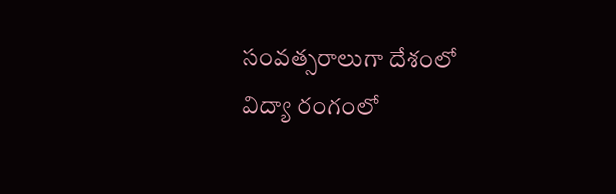సంవత్సరాలుగా దేశంలో విద్యా రంగంలో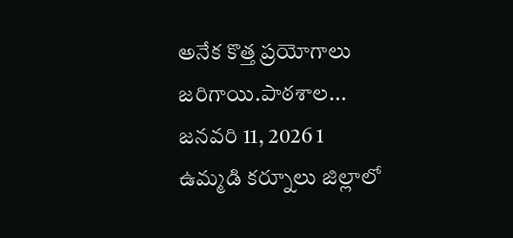అనేక కొత్త ప్రయోగాలు జరిగాయి.పాఠశాల...
జనవరి 11, 2026 1
ఉమ్మడి కర్నూలు జిల్లాలో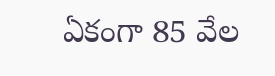ఏకంగా 85 వేల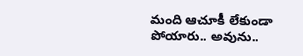మంది ఆచూకీ లేకుండా పోయారు.. అవును..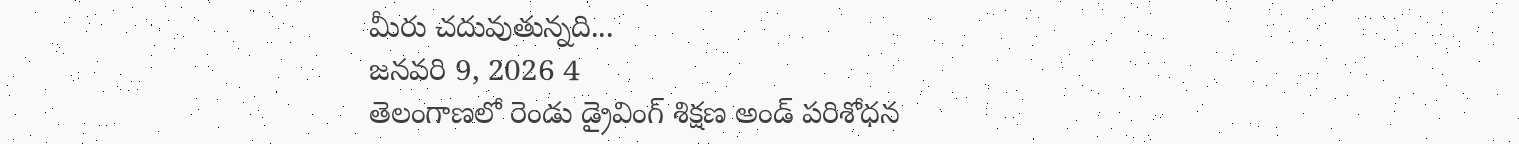మీరు చదువుతున్నది...
జనవరి 9, 2026 4
తెలంగాణలో రెండు డ్రైవింగ్ శిక్షణ అండ్ పరిశోధన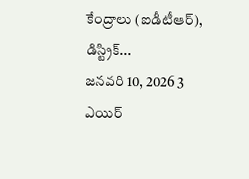కేంద్రాలు (ఐడీటీఆర్), డిస్ట్రిక్...
జనవరి 10, 2026 3
ఎయిర్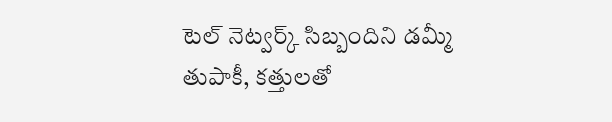టెల్ నెట్వర్క్ సిబ్బందిని డమ్మీ తుపాకీ, కత్తులతో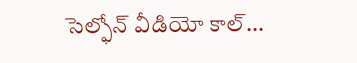సెల్ఫోన్ వీడియో కాల్...